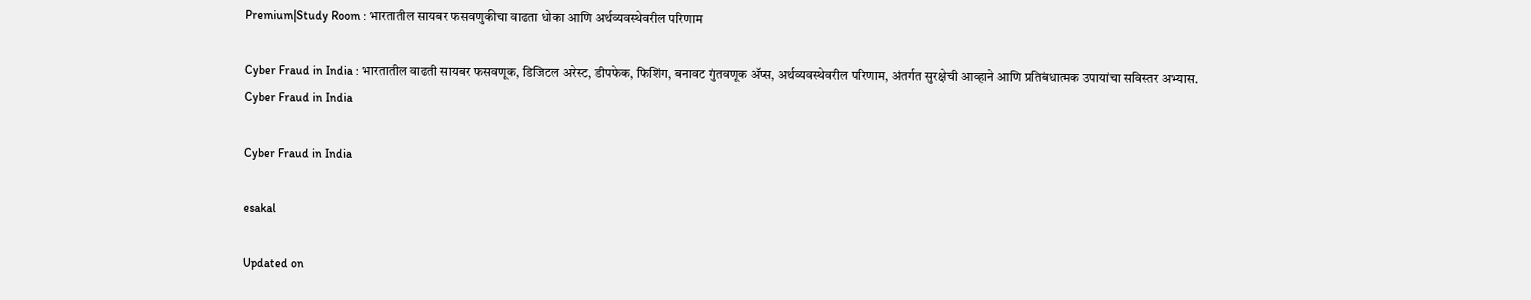Premium|Study Room : भारतातील सायबर फसवणुकीचा वाढता धोका आणि अर्थव्यवस्थेवरील परिणाम

Cyber Fraud in India : भारतातील वाढती सायबर फसवणूक, डिजिटल अरेस्ट, डीपफेक, फिशिंग, बनावट गुंतवणूक ॲप्स, अर्थव्यवस्थेवरील परिणाम, अंतर्गत सुरक्षेची आव्हाने आणि प्रतिबंधात्मक उपायांचा सविस्तर अभ्यास.
Cyber Fraud in India

Cyber Fraud in India

esakal

Updated on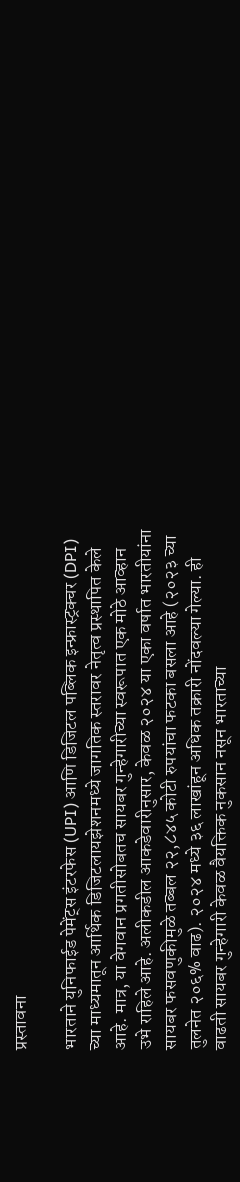प्रस्तावना

भारताने युनिफाईड पेमेंट्स इंटरफेस (UPI) आणि डिजिटल पब्लिक इन्फ्रास्ट्रक्चर (DPI) च्या माध्यमातून आर्थिक डिजिटलायझेशनमध्ये जागतिक स्तरावर नेतृत्व प्रस्थापित केले आहे. मात्र, या वेगवान प्रगतीसोबतच सायबर गुन्हेगारीच्या स्वरूपात एक मोठे आव्हान उभे राहिले आहे. अलीकडील आकडेवारीनुसार, केवळ २०२४ या एका वर्षात भारतीयांना सायबर फसवणुकीमुळे तब्बल २२,८४५ कोटी रुपयांचा फटका बसला आहे (२०२३ च्या तुलनेत २०६% वाढ). २०२४ मध्ये ३६ लाखांहून अधिक तक्रारी नोंदवल्या गेल्या. ही वाढती सायबर गुन्हेगारी केवळ वैयक्तिक नुकसान नसून भारताच्या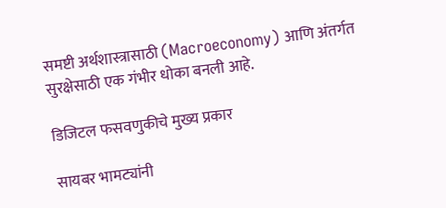समष्टी अर्थशास्त्रासाठी (Macroeconomy) आणि अंतर्गत सुरक्षेसाठी एक गंभीर धोका बनली आहे.

डिजिटल फसवणुकीचे मुख्य प्रकार

सायबर भामट्यांनी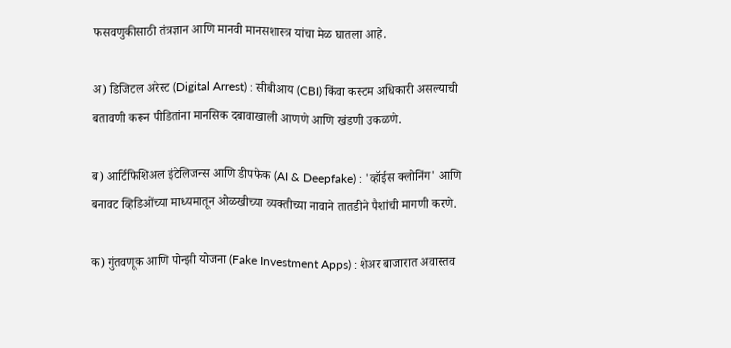फसवणुकीसाठी तंत्रज्ञान आणि मानवी मानसशास्त्र यांचा मेळ घातला आहे.

अ) डिजिटल अरेस्ट (Digital Arrest) : सीबीआय (CBI) किंवा कस्टम अधिकारी असल्याची बतावणी करून पीडितांना मानसिक दबावाखाली आणणे आणि खंडणी उकळणे.

ब) आर्टिफिशिअल इंटेलिजन्स आणि डीपफेक (AI & Deepfake) : 'व्हॉईस क्लोनिंग' आणि बनावट व्हिडिओंच्या माध्यमातून ओळखीच्या व्यक्तीच्या नावाने तातडीने पैशांची मागणी करणे.

क) गुंतवणूक आणि पोन्झी योजना (Fake Investment Apps) : शेअर बाजारात अवास्तव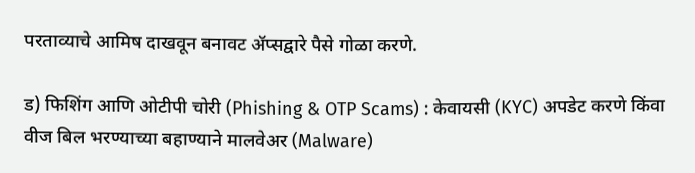परताव्याचे आमिष दाखवून बनावट ॲप्सद्वारे पैसे गोळा करणे.

ड) फिशिंग आणि ओटीपी चोरी (Phishing & OTP Scams) : केवायसी (KYC) अपडेट करणे किंवा वीज बिल भरण्याच्या बहाण्याने मालवेअर (Malware)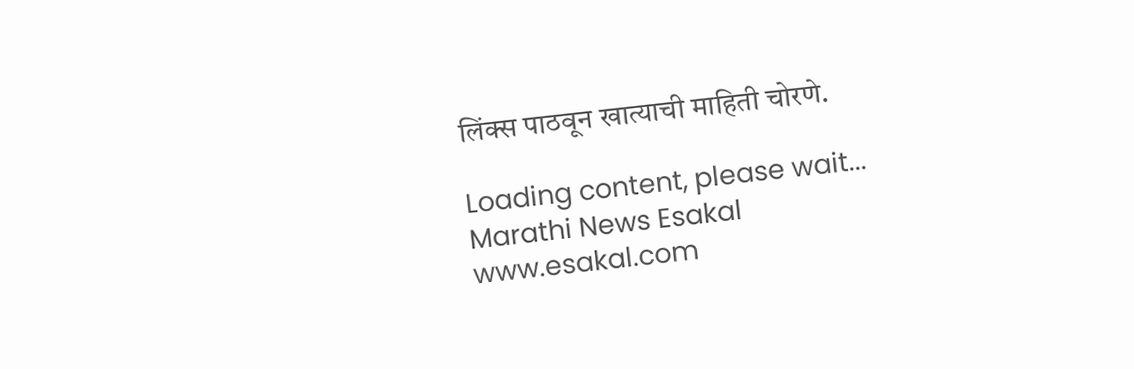लिंक्स पाठवून खात्याची माहिती चोरणे.

Loading content, please wait...
Marathi News Esakal
www.esakal.com